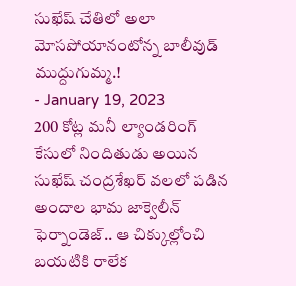సుఖేష్ చేతిలో అలా మోసపోయానంటోన్న బాలీవుడ్ ముద్దుగుమ్మ.!
- January 19, 2023
200 కోట్ల మనీ ల్యాండరింగ్ కేసులో నిందితుడు అయిన సుఖేష్ చంద్రశేఖర్ వలలో పడిన అందాల భామ జాక్వెలీన్ ఫెర్నాండెజ్.. ఆ చిక్కుల్లోంచి బయటికి రాలేక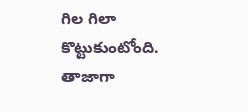గిల గిలా కొట్టుకుంటోంది.
తాజాగా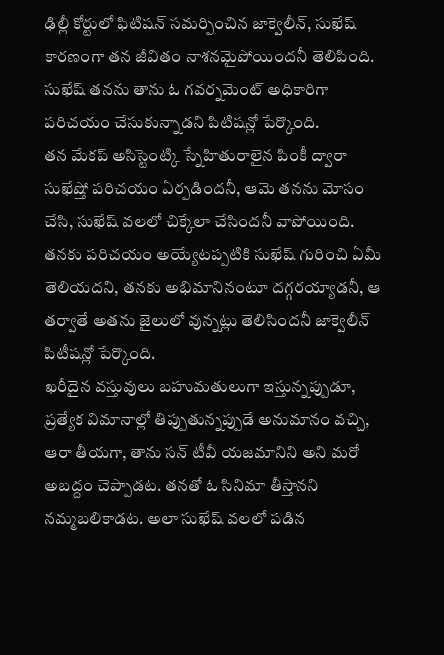ఢిల్లీ కోర్టులో ఫిటిషన్ సమర్పించిన జాక్వెలీన్, సుఖేష్ కారణంగా తన జీవితం నాశనమైపోయిందనీ తెలిపింది. సుఖేష్ తనను తాను ఓ గవర్నమెంట్ అధికారిగా పరిచయం చేసుకున్నాడని పిటిషన్లో పేర్కొంది.
తన మేకప్ అసిస్టెంట్కి స్నేహితురాలైన పింకీ ద్వారా సుఖేష్తో పరిచయం ఏర్పడిందనీ, ఆమె తనను మోసం చేసి, సుఖేష్ వలలో చిక్కేలా చేసిందనీ వాపోయింది. తనకు పరిచయం అయ్యేటప్పటికి సుఖేష్ గురించి ఏమీ తెలియదని, తనకు అభిమానినంటూ దగ్గరయ్యాడనీ, ఆ తర్వాతే అతను జైలులో వున్నట్లు తెలిసిందనీ జాక్వెలీన్ పిటీషన్లో పేర్కొంది.
ఖరీదైన వస్తువులు బహుమతులుగా ఇస్తున్నప్పుడూ, ప్రత్యేక విమానాల్లో తిప్పుతున్నప్పుడే అనుమానం వచ్చి, ఆరా తీయగా, తాను సన్ టీవీ యజమానిని అని మరో అబద్దం చెప్పాడట. తనతో ఓ సినిమా తీస్తానని నమ్మబలికాడట. అలా సుఖేష్ వలలో పడిన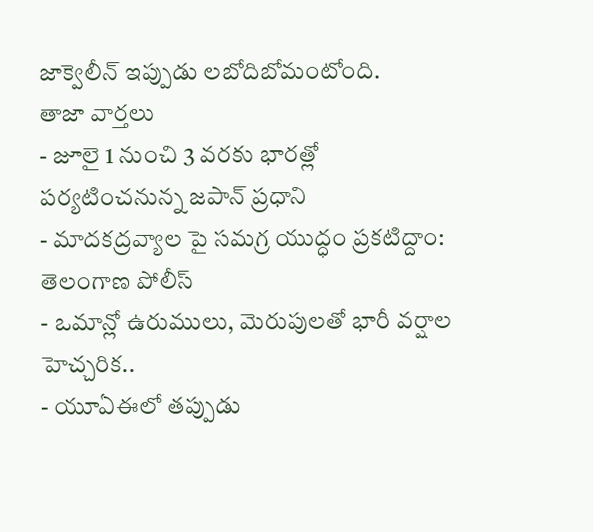జాక్వెలీన్ ఇప్పుడు లబోదిబోమంటోంది.
తాజా వార్తలు
- జూలై 1 నుంచి 3 వరకు భారత్లో పర్యటించనున్న జపాన్ ప్రధాని
- మాదకద్రవ్యాల పై సమగ్ర యుద్ధం ప్రకటిద్దాం: తెలంగాణ పోలీస్
- ఒమాన్లో ఉరుములు, మెరుపులతో భారీ వర్షాల హెచ్చరిక..
- యూఏఈలో తప్పుడు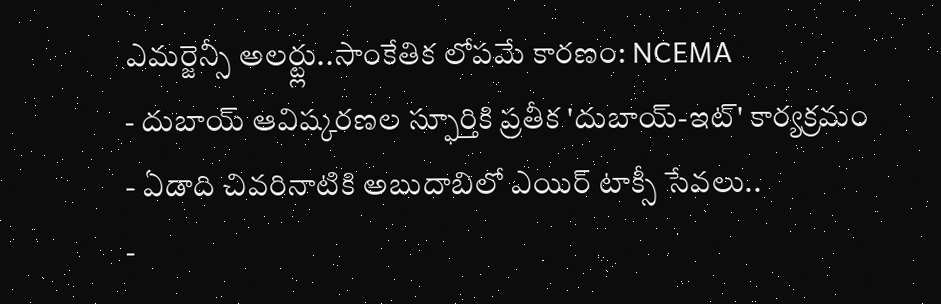ఎమర్జెన్సీ అలర్ట్లు..సాంకేతిక లోపమే కారణం: NCEMA
- దుబాయ్ ఆవిష్కరణల స్ఫూర్తికి ప్రతీక 'దుబాయ్-ఇట్' కార్యక్రమం
- ఏడాది చివరినాటికి అబుదాబిలో ఎయిర్ టాక్సీ సేవలు..
-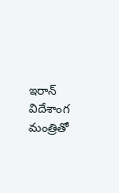ఇరాన్ విదేశాంగ మంత్రితో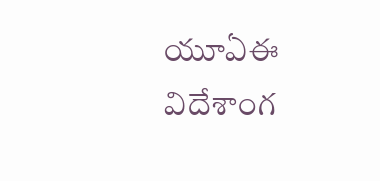యూఏఈ విదేశాంగ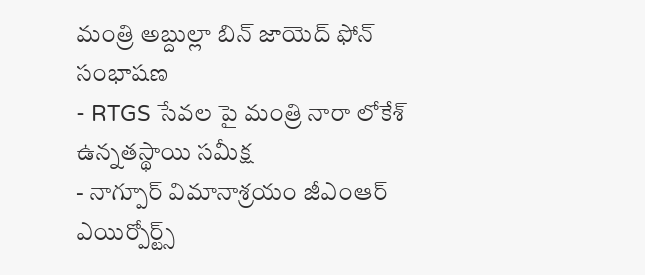మంత్రి అబ్దుల్లా బిన్ జాయెద్ ఫోన్ సంభాషణ
- RTGS సేవల పై మంత్రి నారా లోకేశ్ ఉన్నతస్థాయి సమీక్ష
- నాగ్పూర్ విమానాశ్రయం జీఎంఆర్ ఎయిర్పోర్ట్స్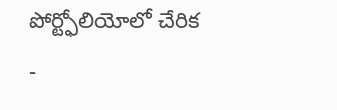పోర్ట్ఫోలియోలో చేరిక
-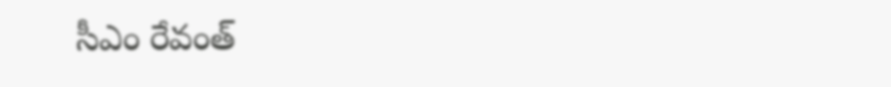సీఎం రేవంత్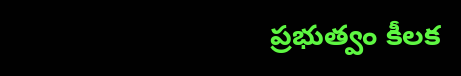ప్రభుత్వం కీలక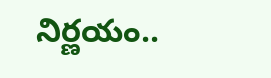నిర్ణయం..